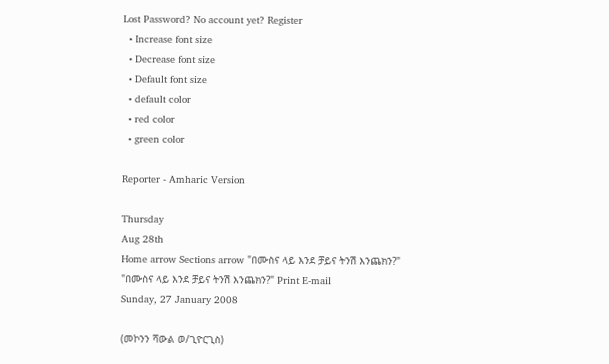Lost Password? No account yet? Register
  • Increase font size
  • Decrease font size
  • Default font size
  • default color
  • red color
  • green color

Reporter - Amharic Version

Thursday
Aug 28th
Home arrow Sections arrow "በሙስና ላይ እንደ ቻይና ትንሽ እንጨክን?"
"በሙስና ላይ እንደ ቻይና ትንሽ እንጨክን?" Print E-mail
Sunday, 27 January 2008

(መኮንን ሻውል ወ/ጊዮርጊስ)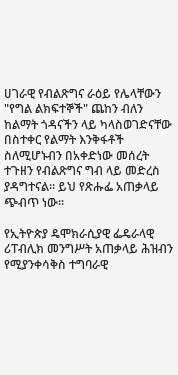ሀገራዊ የብልጽግና ራዕይ የሌላቸውን "የግል ልክፍተኞች" ጨከን ብለን ከልማት ጎዳናችን ላይ ካላስወገድናቸው በስተቀር የልማት እንቅፋቶች ስለሚሆኑብን በአቀድነው መሰረት ተጉዘን የብልጽግና ግብ ላይ መድረስ ያዳግተናል፡፡ ይህ የጽሑፌ አጠቃላይ ጭብጥ ነው፡፡

የኢትዮጵያ ዴሞክራሲያዊ ፌዴራላዊ ሪፐብሊክ መንግሥት አጠቃላይ ሕዝብን የሚያንቀሳቅስ ተግባራዊ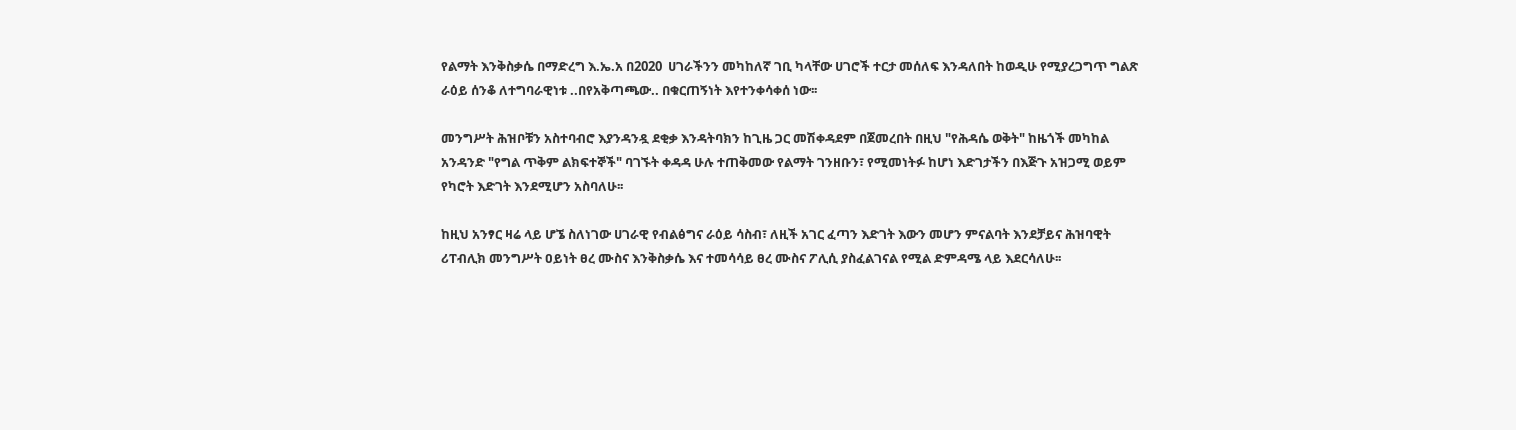የልማት እንቅስቃሴ በማድረግ እ.ኤ.አ በ2020  ሀገራችንን መካከለኛ ገቢ ካላቸው ሀገሮች ተርታ መሰለፍ እንዳለበት ከወዲሁ የሚያረጋግጥ ግልጽ ራዕይ ሰንቆ ለተግባራዊነቱ ..በየአቅጣጫው.. በቁርጠኝነት እየተንቀሳቀሰ ነው፡፡

መንግሥት ሕዝቦቹን አስተባብሮ እያንዳንዷ ደቂቃ እንዳትባክን ከጊዜ ጋር መሽቀዳደም በጀመረበት በዚህ "የሕዳሴ ወቅት" ከዜጎች መካከል አንዳንድ "የግል ጥቅም ልክፍተኞች" ባገኙት ቀዳዳ ሁሉ ተጠቅመው የልማት ገንዘቡን፣ የሚመነትፉ ከሆነ እድገታችን በእጅጉ አዝጋሚ ወይም የካሮት እድገት እንደሚሆን አስባለሁ፡፡

ከዚህ አንፃር ዛሬ ላይ ሆኜ ስለነገው ሀገራዊ የብልፅግና ራዕይ ሳስብ፣ ለዚች አገር ፈጣን እድገት እውን መሆን ምናልባት እንደቻይና ሕዝባዊት ሪፐብሊክ መንግሥት ዐይነት ፀረ ሙስና እንቅስቃሴ እና ተመሳሳይ ፀረ ሙስና ፖሊሲ ያስፈልገናል የሚል ድምዳሜ ላይ እደርሳለሁ፡፡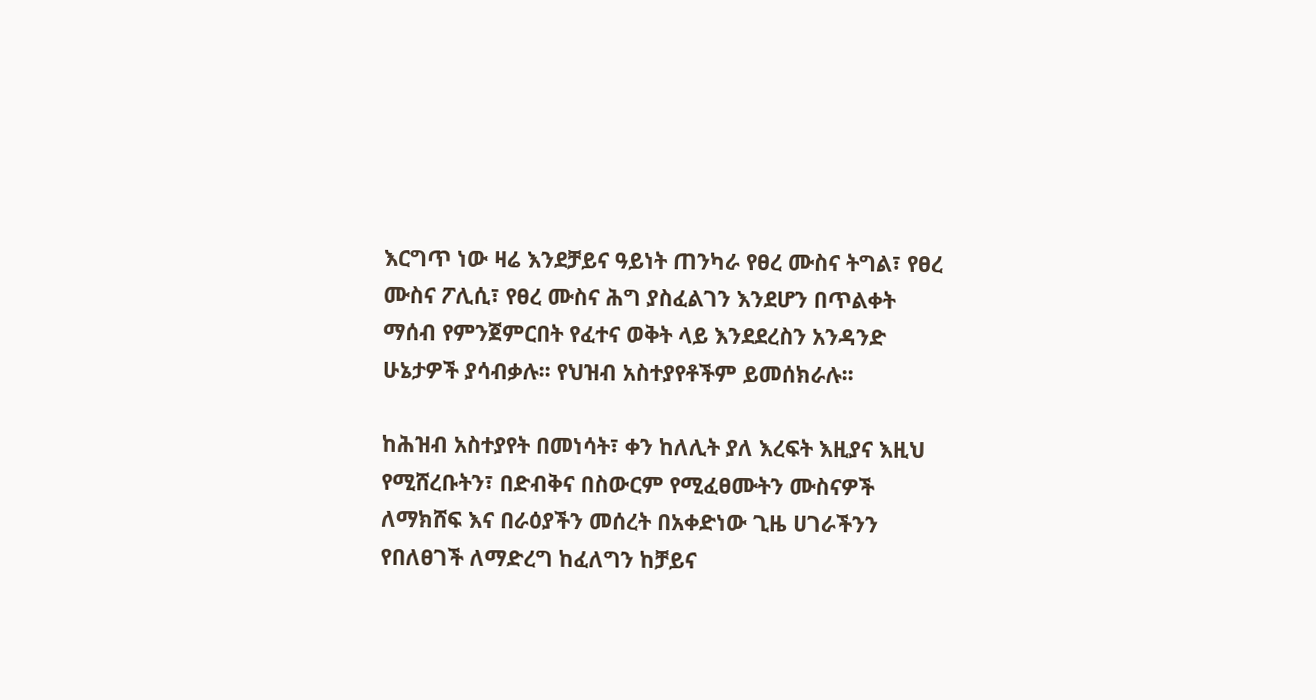እርግጥ ነው ዛሬ እንደቻይና ዓይነት ጠንካራ የፀረ ሙስና ትግል፣ የፀረ ሙስና ፖሊሲ፣ የፀረ ሙስና ሕግ ያስፈልገን እንደሆን በጥልቀት ማሰብ የምንጀምርበት የፈተና ወቅት ላይ እንደደረስን አንዳንድ ሁኔታዎች ያሳብቃሉ፡፡ የህዝብ አስተያየቶችም ይመሰክራሉ፡፡

ከሕዝብ አስተያየት በመነሳት፣ ቀን ከለሊት ያለ እረፍት እዚያና እዚህ የሚሸረቡትን፣ በድብቅና በስውርም የሚፈፀሙትን ሙስናዎች ለማክሸፍ እና በራዕያችን መሰረት በአቀድነው ጊዜ ሀገራችንን የበለፀገች ለማድረግ ከፈለግን ከቻይና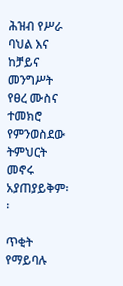ሕዝብ የሥራ ባህል እና ከቻይና መንግሥት የፀረ ሙስና ተመክሮ የምንወስደው ትምህርት መኖሩ አያጠያይቅም፡፡

ጥቂት የማይባሉ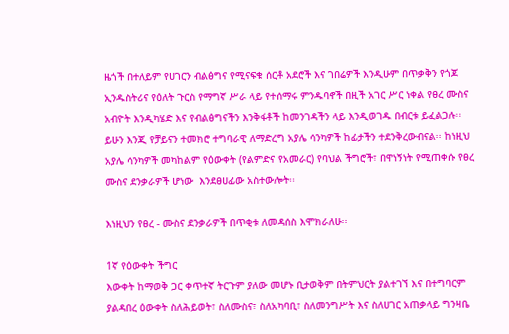ዜጎች በተለይም የሀገርን ብልፅግና የሚናፍቁ ሰርቶ አደሮች እና ገበሬዎች እንዲሁም በጥቃቅን የጎጆ ኢንዱስትሪና የዕለት ጉርስ የማግኛ ሥራ ላይ የተሰማሩ ምንዱባኖች በዚች አገር ሥር ነቀል የፀረ ሙስና አብዮት እንዲካሄድ እና የብልፅግናችን እንቅፋቶች ከመንገዳችን ላይ እንዲወገዱ በብርቱ ይፈልጋሉ፡፡ ይሁን እንጂ የቻይናን ተመክሮ ተግባራዊ ለማድረግ አያሌ ሳንካዎች ከፊታችን ተደንቅረውብናል፡፡ ከነዚህ አያሌ ሳንካዎች መካከልም የዕውቀት (የልምድና የአመራር) የባህል ችግሮች፣ በዋነኝነት የሚጠቀሱ የፀረ ሙስና ደንቃራዎች ሆነው  እንደፀሀፊው አስተውሎት፡፡

እነዚህን የፀረ - ሙስና ደንቃራዎች በጥቂቱ ለመዳሰስ እሞክራለሁ፡፡

1ኛ የዕውቀት ችግር
እውቀት ከማወቅ ጋር ቀጥተኛ ትርጉም ያለው መሆኑ ቢታወቅም በትምህርት ያልተገኘ እና በተግባርም ያልዳበረ ዕውቀት ስለሕይወት፣ ስለሙስና፣ ስለአካባቢ፣ ስለመንግሥት እና ስለሀገር አጠቃላይ ግንዛቤ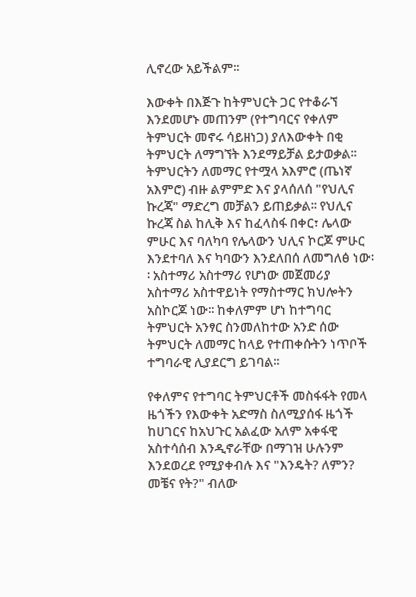ሊኖረው አይችልም፡፡

እውቀት በእጅጉ ከትምህርት ጋር የተቆራኘ እንደመሆኑ መጠንም (የተግባርና የቀለም ትምህርት መኖሩ ሳይዘነጋ) ያለእውቀት በቂ ትምህርት ለማግኘት እንደማይቻል ይታወቃል፡፡ ትምህርትን ለመማር የተሟላ አእምሮ (ጤነኛ አእምሮ) ብዙ ልምምድ እና ያላሰለሰ "የህሊና ኩረጃ" ማድረግ መቻልን ይጠይቃል፡፡ የህሊና ኩረጃ ስል ከሊቅ እና ከፈላስፋ በቀር፣ ሌላው ምሁር እና ባለካባ የሌላውን ህሊና ኮርጆ ምሁር እንደተባለ እና ካባውን እንደለበሰ ለመግለፅ ነው፡፡ አስተማሪ አስተማሪ የሆነው መጀመሪያ አስተማሪ አስተዋይነት የማስተማር ክህሎትን አስኮርጆ ነው፡፡ ከቀለምም ሆነ ከተግባር ትምህርት አንፃር ስንመለከተው አንድ ሰው ትምህርት ለመማር ከላይ የተጠቀሱትን ነጥቦች ተግባራዊ ሊያደርግ ይገባል፡፡

የቀለምና የተግባር ትምህርቶች መስፋፋት የመላ ዜጎችን የእውቀት አድማስ ስለሚያሰፋ ዜጎች ከሀገርና ከአህጉር አልፈው አለም አቀፋዊ አስተሳሰብ እንዲኖራቸው በማገዝ ሁሉንም እንደወረደ የሚያቀብሉ እና "እንዴት? ለምን? መቼና የት?" ብለው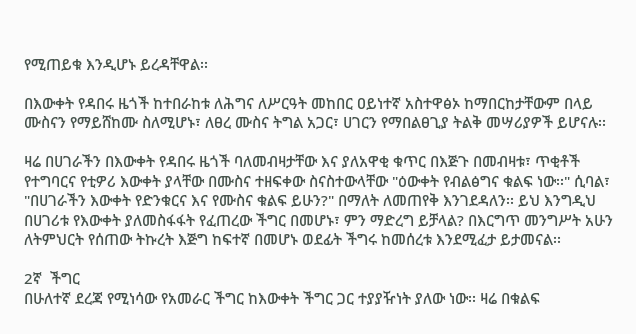የሚጠይቁ እንዲሆኑ ይረዳቸዋል፡፡

በእውቀት የዳበሩ ዜጎች ከተበራከቱ ለሕግና ለሥርዓት መከበር ዐይነተኛ አስተዋፅኦ ከማበርከታቸውም በላይ ሙስናን የማይሸከሙ ስለሚሆኑ፣ ለፀረ ሙስና ትግል አጋር፣ ሀገርን የማበልፀጊያ ትልቅ መሣሪያዎች ይሆናሉ፡፡

ዛሬ በሀገራችን በእውቀት የዳበሩ ዜጎች ባለመብዛታቸው እና ያለአዋቂ ቁጥር በእጅጉ በመብዛቱ፣ ጥቂቶች የተግባርና የቲዎሪ እውቀት ያላቸው በሙስና ተዘፍቀው ስናስተውላቸው "ዕውቀት የብልፅግና ቁልፍ ነው፡፡" ሲባል፣ "በሀገራችን እውቀት የድንቁርና እና የሙስና ቁልፍ ይሁን?" በማለት ለመጠየቅ እንገደዳለን፡፡ ይህ እንግዲህ በሀገሪቱ የእውቀት ያለመስፋፋት የፈጠረው ችግር በመሆኑ፣ ምን ማድረግ ይቻላል? በእርግጥ መንግሥት አሁን ለትምህርት የሰጠው ትኩረት እጅግ ከፍተኛ በመሆኑ ወደፊት ችግሩ ከመሰረቱ እንደሚፈታ ይታመናል፡፡

2ኛ  ችግር
በሁለተኛ ደረጃ የሚነሳው የአመራር ችግር ከእውቀት ችግር ጋር ተያያዥነት ያለው ነው፡፡ ዛሬ በቁልፍ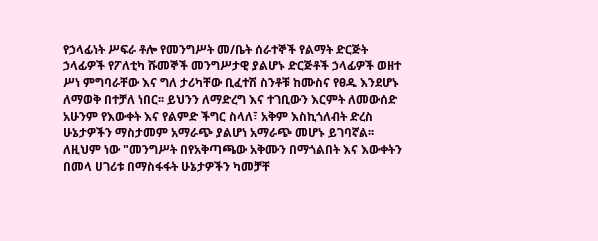የኃላፊነት ሥፍራ ቶሎ የመንግሥት መ/ቤት ሰራተኞች የልማት ድርጅት ኃላፊዎች የፖለቲካ ሹመኞች መንግሥታዊ ያልሆኑ ድርጅቶች ኃላፊዎች ወዘተ ሥነ ምግባራቸው እና ግለ ታሪካቸው ቢፈተሽ ስንቶቹ ከሙስና የፀዱ እንደሆኑ ለማወቅ በተቻለ ነበር፡፡ ይህንን ለማድረግ እና ተገቢውን እርምት ለመውሰድ አሁንም የእውቀት እና የልምድ ችግር ስላለ፣ አቅም እስኪጎለብት ድረስ ሁኔታዎችን ማስታመም አማራጭ ያልሆነ አማራጭ መሆኑ ይገባኛል፡፡ ለዚህም ነው "መንግሥት በየአቅጣጫው አቅሙን በማጎልበት እና እውቀትን በመላ ሀገሪቱ በማስፋፋት ሁኔታዎችን ካመቻቸ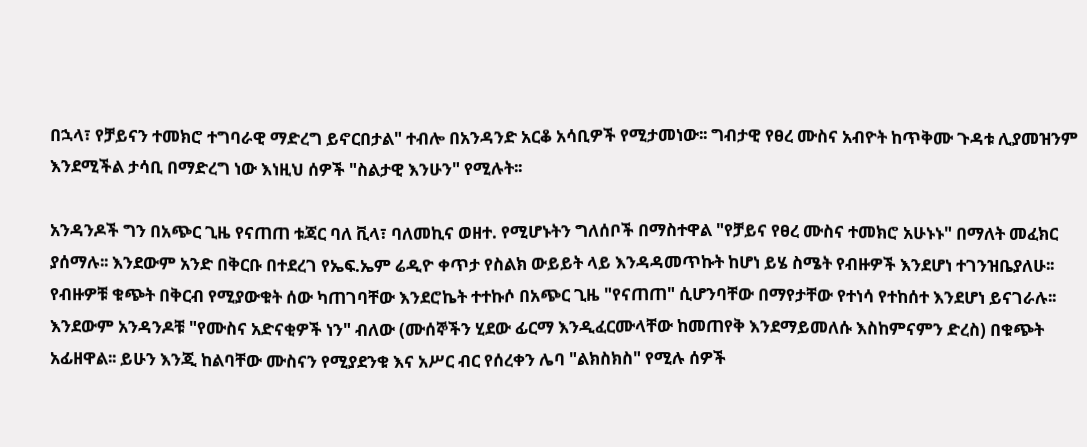በኋላ፣ የቻይናን ተመክሮ ተግባራዊ ማድረግ ይኖርበታል" ተብሎ በአንዳንድ አርቆ አሳቢዎች የሚታመነው፡፡ ግብታዊ የፀረ ሙስና አብዮት ከጥቅሙ ጉዳቱ ሊያመዝንም እንደሚችል ታሳቢ በማድረግ ነው እነዚህ ሰዎች "ስልታዊ እንሁን" የሚሉት፡፡

አንዳንዶች ግን በአጭር ጊዜ የናጠጠ ቱጃር ባለ ቪላ፣ ባለመኪና ወዘተ. የሚሆኑትን ግለሰቦች በማስተዋል "የቻይና የፀረ ሙስና ተመክሮ አሁኑኑ" በማለት መፈክር ያሰማሉ፡፡ እንደውም አንድ በቅርቡ በተደረገ የኤፍ.ኤም ሬዲዮ ቀጥታ የስልክ ውይይት ላይ እንዳዳመጥኩት ከሆነ ይሄ ስሜት የብዙዎች እንደሆነ ተገንዝቤያለሁ፡፡ የብዙዎቹ ቁጭት በቅርብ የሚያውቁት ሰው ካጠገባቸው እንደሮኬት ተተኩሶ በአጭር ጊዜ "የናጠጠ" ሲሆንባቸው በማየታቸው የተነሳ የተከሰተ እንደሆነ ይናገራሉ፡፡ እንደውም አንዳንዶቹ "የሙስና አድናቂዎች ነን" ብለው (ሙሰኞችን ሂደው ፊርማ እንዲፈርሙላቸው ከመጠየቅ እንደማይመለሱ እስከምናምን ድረስ) በቁጭት አፊዘዋል፡፡ ይሁን እንጂ ከልባቸው ሙስናን የሚያደንቁ እና አሥር ብር የሰረቀን ሌባ "ልክስክስ" የሚሉ ሰዎች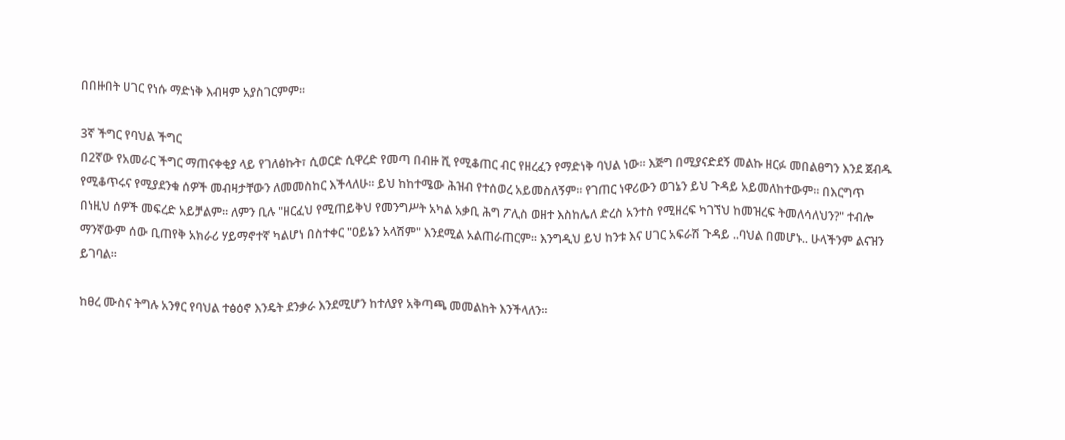በበዙበት ሀገር የነሱ ማድነቅ እብዛም አያስገርምም፡፡

3ኛ ችግር የባህል ችግር
በ2ኛው የአመራር ችግር ማጠናቀቂያ ላይ የገለፅኩት፣ ሲወርድ ሲዋረድ የመጣ በብዙ ሺ የሚቆጠር ብር የዘረፈን የማድነቅ ባህል ነው፡፡ እጅግ በሚያናድደኝ መልኩ ዘርፉ መበልፀግን እንደ ጀብዱ የሚቆጥሩና የሚያደንቁ ሰዎች መብዛታቸውን ለመመስከር እችላለሁ፡፡ ይህ ከከተሜው ሕዝብ የተሰወረ አይመስለኝም፡፡ የገጠር ነዋሪውን ወገኔን ይህ ጉዳይ አይመለከተውም፡፡ በእርግጥ በነዚህ ሰዎች መፍረድ አይቻልም፡፡ ለምን ቢሉ "ዘርፈህ የሚጠይቅህ የመንግሥት አካል አቃቢ ሕግ ፖሊስ ወዘተ እስከሌለ ድረስ አንተስ የሚዘረፍ ካገኘህ ከመዝረፍ ትመለሳለህን?" ተብሎ ማንኛውም ሰው ቢጠየቅ አክራሪ ሃይማኖተኛ ካልሆነ በስተቀር "ዐይኔን አላሽም" እንደሚል አልጠራጠርም፡፡ እንግዲህ ይህ ከንቱ እና ሀገር አፍራሽ ጉዳይ ..ባህል በመሆኑ.. ሁላችንም ልናዝን ይገባል፡፡

ከፀረ ሙስና ትግሉ አንፃር የባህል ተፅዕኖ እንዴት ደንቃራ እንደሚሆን ከተለያየ አቅጣጫ መመልከት እንችላለን፡፡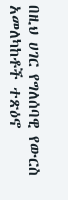በዚህ ሀገር የግለሰባዊ የውርስ አመለካከቶች ተጽዕኖ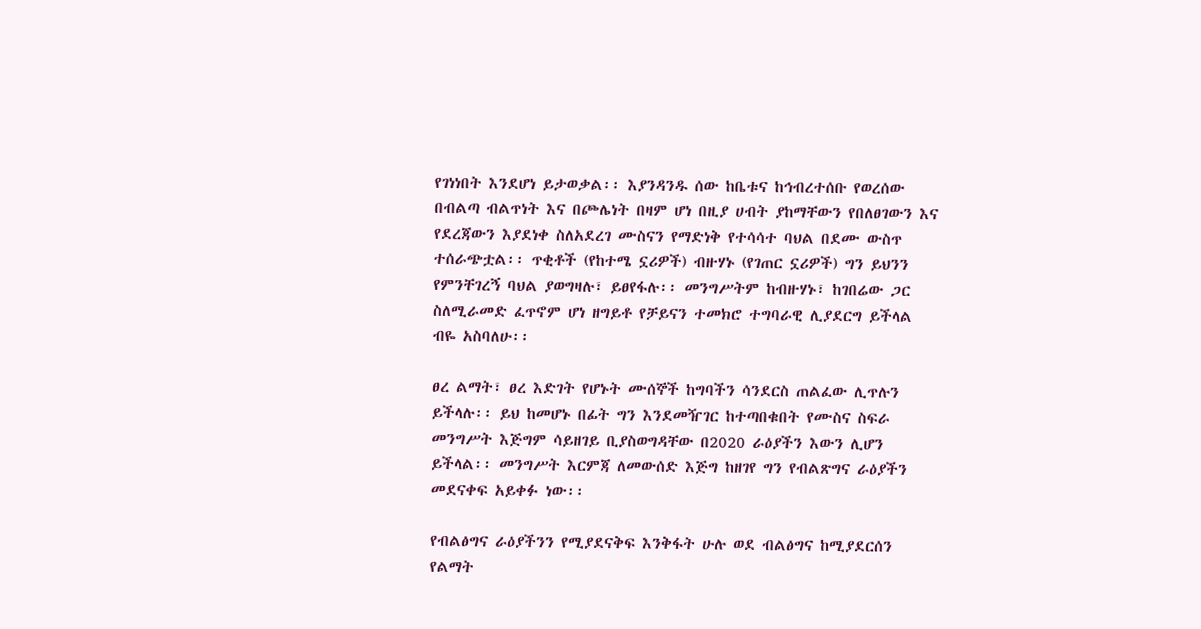የገነነበት እንደሆነ ይታወቃል፡፡ እያንዳንዱ ሰው ከቤቱና ከኅብረተሰቡ የወረሰው በብልጣ ብልጥነት እና በጮሌነት በዛም ሆነ በዚያ ሀብት ያከማቸውን የበለፀገውን እና የደረጃውን እያደነቀ ስለአደረገ ሙስናን የማድነቅ የተሳሳተ ባህል በደሙ ውስጥ ተሰራጭቷል፡፡ ጥቂቶች (የከተሜ ኗሪዎች) ብዙሃኑ (የገጠር ኗሪዎች) ግን ይህንን የምንቸገረኝ ባህል ያወግዛሉ፣ ይፀየፋሉ፡፡ መንግሥትም ከብዙሃኑ፣ ከገበሬው ጋር ስለሚራመድ ፈጥኖም ሆነ ዘግይቶ የቻይናን ተመክሮ ተግባራዊ ሊያደርግ ይችላል ብዬ አስባለሁ፡፡

ፀረ ልማት፣ ፀረ እድገት የሆኑት ሙሰኞች ከግባችን ሳንደርስ ጠልፈው ሊጥሉን ይችላሉ፡፡ ይህ ከመሆኑ በፊት ግን እንደመዥገር ከተጣበቁበት የሙስና ስፍራ መንግሥት እጅግም ሳይዘገይ ቢያስወግዳቸው በ2020 ራዕያችን እውን ሊሆን ይችላል፡፡ መንግሥት እርምጃ ለመውሰድ እጅግ ከዘገየ ግን የብልጽግና ራዕያችን መደናቀፍ አይቀፉ ነው፡፡

የብልፅግና ራዕያችንን የሚያደናቅፍ እንቅፋት ሁሉ ወደ ብልፅግና ከሚያደርሰን የልማት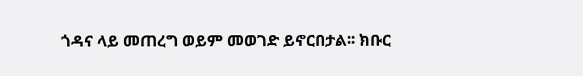ጎዳና ላይ መጠረግ ወይም መወገድ ይኖርበታል፡፡ ክቡር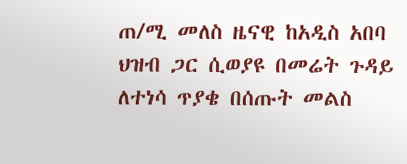ጠ/ሚ መለስ ዜናዊ ከአዲስ አበባ ህዝብ ጋር ሲወያዩ በመሬት ጉዳይ ለተነሳ ጥያቄ በሰጡት መልስ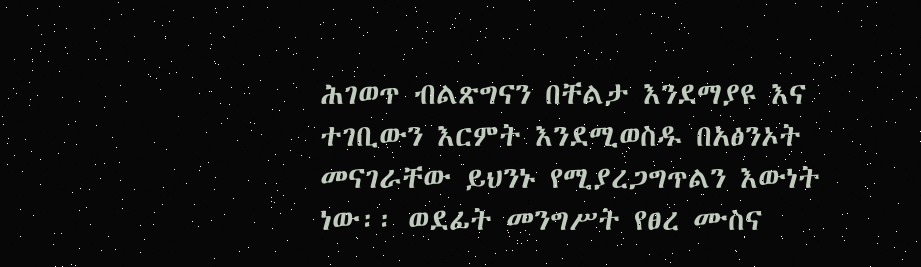ሕገወጥ ብልጽግናን በቸልታ እንደማያዩ እና ተገቢውን እርምት እንደሚወስዱ በአፅንኦት መናገራቸው ይህንኑ የሚያረጋግጥልን እውነት ነው፡፡ ወደፊት መንግሥት የፀረ ሙስና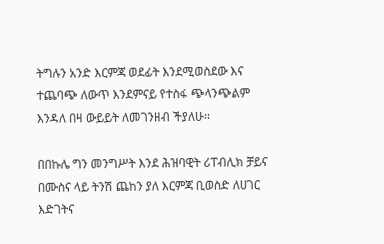ትግሉን አንድ እርምጃ ወደፊት እንደሚወስደው እና ተጨባጭ ለውጥ እንደምናይ የተስፋ ጭላንጭልም እንዳለ በዛ ውይይት ለመገንዘብ ችያለሁ፡፡

በበኩሌ ግን መንግሥት እንደ ሕዝባዊት ሪፐብሊክ ቻይና በሙስና ላይ ትንሽ ጨከን ያለ እርምጃ ቢወስድ ለሀገር እድገትና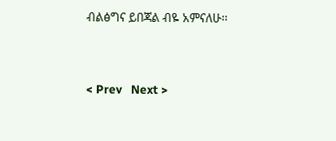ብልፅግና ይበጃል ብዬ አምናለሁ፡፡


< Prev   Next >